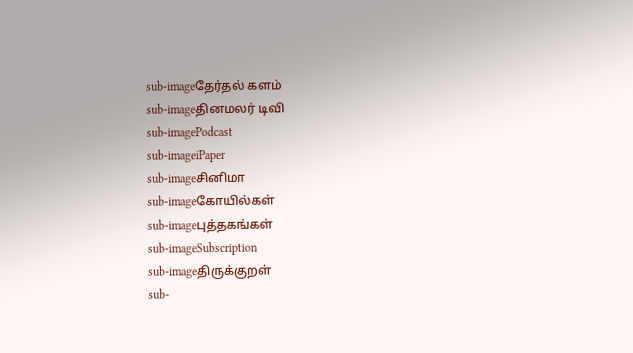sub-imageதேர்தல் களம்
sub-imageதினமலர் டிவி
sub-imagePodcast
sub-imageiPaper
sub-imageசினிமா
sub-imageகோயில்கள்
sub-imageபுத்தகங்கள்
sub-imageSubscription
sub-imageதிருக்குறள்
sub-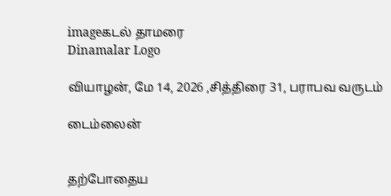imageகடல் தாமரை
Dinamalar Logo

வியாழன், மே 14, 2026 ,சித்திரை 31, பராபவ வருடம்

டைம்லைன்


தற்போதைய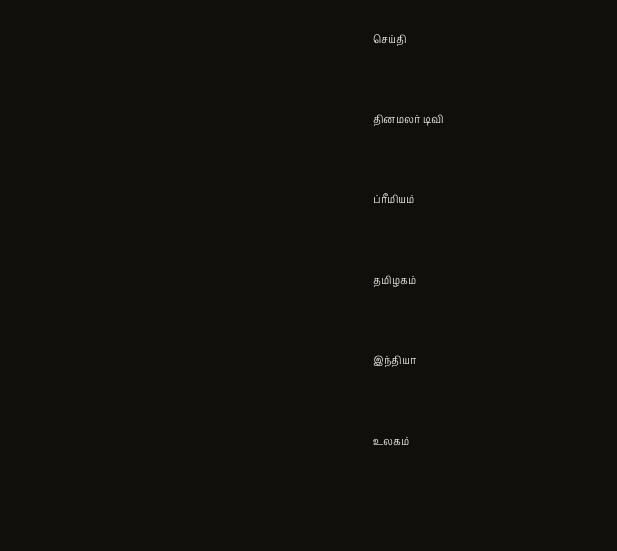செய்தி


தினமலர் டிவி


ப்ரீமியம்


தமிழகம்


இந்தியா


உலகம்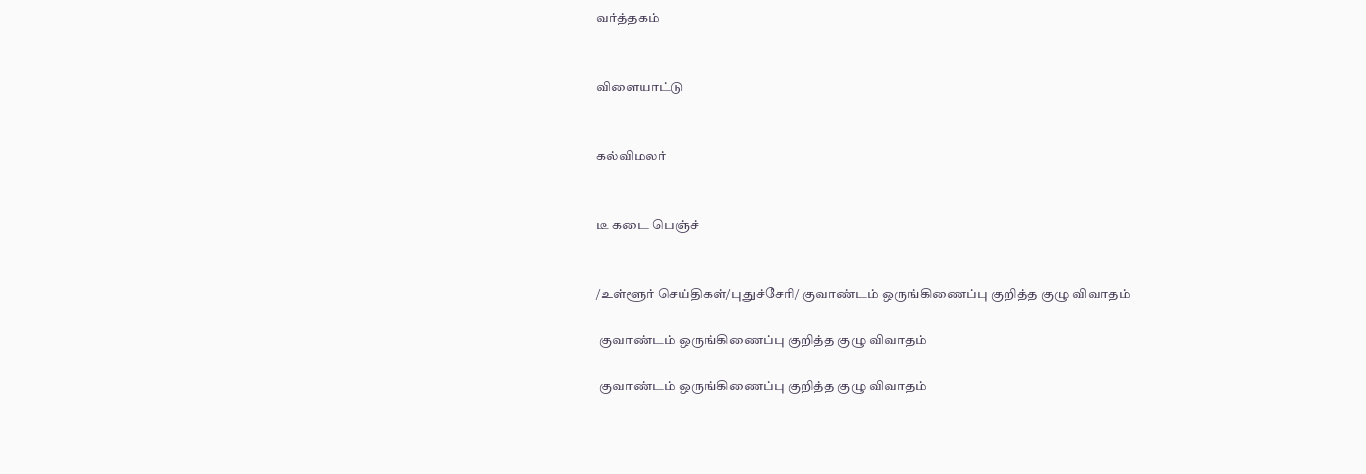வர்த்தகம்


விளையாட்டு


கல்விமலர்


டீ கடை பெஞ்ச்


/உள்ளூர் செய்திகள்/புதுச்சேரி/ குவாண்டம் ஒருங்கிணைப்பு குறித்த குழு விவாதம்

 குவாண்டம் ஒருங்கிணைப்பு குறித்த குழு விவாதம்

 குவாண்டம் ஒருங்கிணைப்பு குறித்த குழு விவாதம்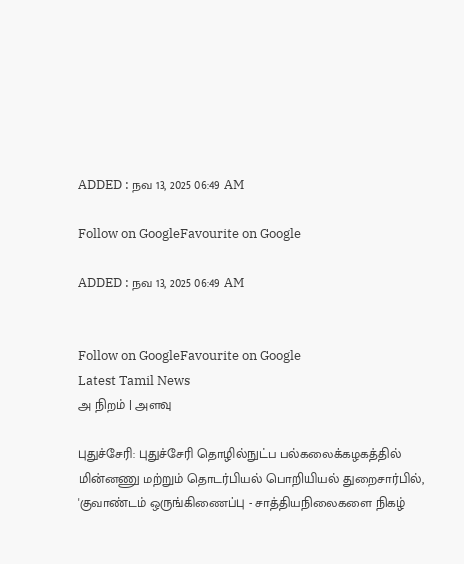ADDED : நவ 13, 2025 06:49 AM

Follow on GoogleFavourite on Google

ADDED : நவ 13, 2025 06:49 AM


Follow on GoogleFavourite on Google
Latest Tamil News
அ நிறம் | அளவு

புதுச்சேரி: புதுச்சேரி தொழில்நுட்ப பல்கலைக்கழகத்தில் மின்னணு மற்றும் தொடர்பியல் பொறியியல் துறைசார்பில், 'குவாண்டம் ஒருங்கிணைப்பு - சாத்தியநிலைகளை நிகழ்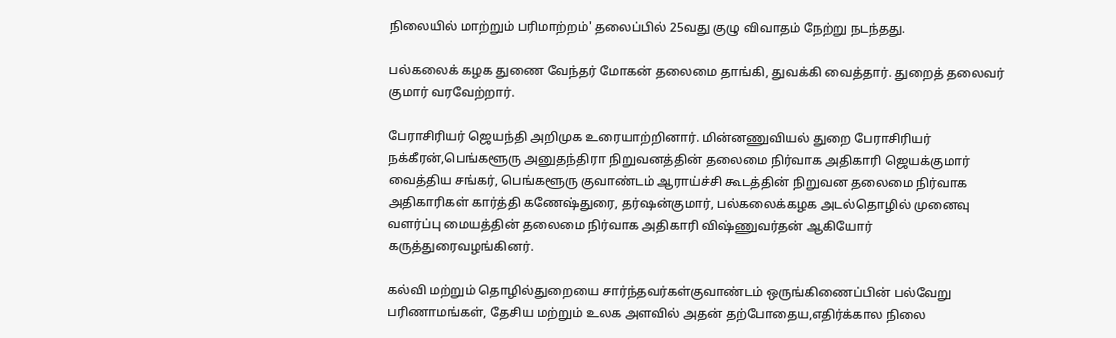நிலையில் மாற்றும் பரிமாற்றம்' தலைப்பில் 25வது குழு விவாதம் நேற்று நடந்தது.

பல்கலைக் கழக துணை வேந்தர் மோகன் தலைமை தாங்கி, துவக்கி வைத்தார். துறைத் தலைவர் குமார் வரவேற்றார்.

பேராசிரியர் ஜெயந்தி அறிமுக உரையாற்றினார். மின்னணுவியல் துறை பேராசிரியர் நக்கீரன்,பெங்களூரு அனுதந்திரா நிறுவனத்தின் தலைமை நிர்வாக அதிகாரி ஜெயக்குமார் வைத்திய சங்கர், பெங்களூரு குவாண்டம் ஆராய்ச்சி கூடத்தின் நிறுவன தலைமை நிர்வாக அதிகாரிகள் கார்த்தி கணேஷ்துரை, தர்ஷன்குமார், பல்கலைக்கழக அடல்தொழில் முனைவு வளர்ப்பு மையத்தின் தலைமை நிர்வாக அதிகாரி விஷ்ணுவர்தன் ஆகியோர் கருத்துரைவழங்கினர்.

கல்வி மற்றும் தொழில்துறையை சார்ந்தவர்கள்குவாண்டம் ஒருங்கிணைப்பின் பல்வேறு பரிணாமங்கள், தேசிய மற்றும் உலக அளவில் அதன் தற்போதைய,எதிர்க்கால நிலை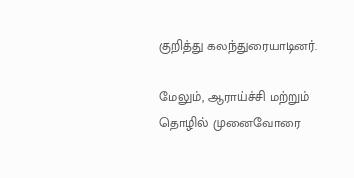குறித்து கலந்துரையாடினர்.

மேலும், ஆராய்ச்சி மற்றும் தொழில் முனைவோரை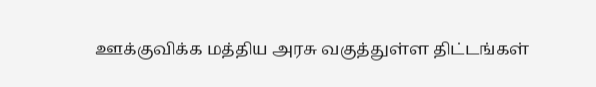ஊக்குவிக்க மத்திய அரசு வகுத்துள்ள திட்டங்கள்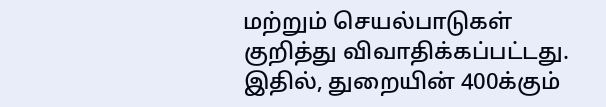மற்றும் செயல்பாடுகள் குறித்து விவாதிக்கப்பட்டது. இதில், துறையின் 400க்கும்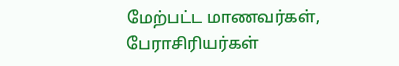மேற்பட்ட மாணவர்கள், பேராசிரியர்கள்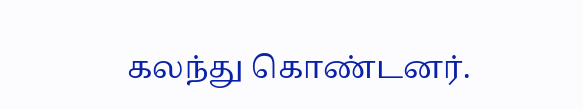கலந்து கொண்டனர்.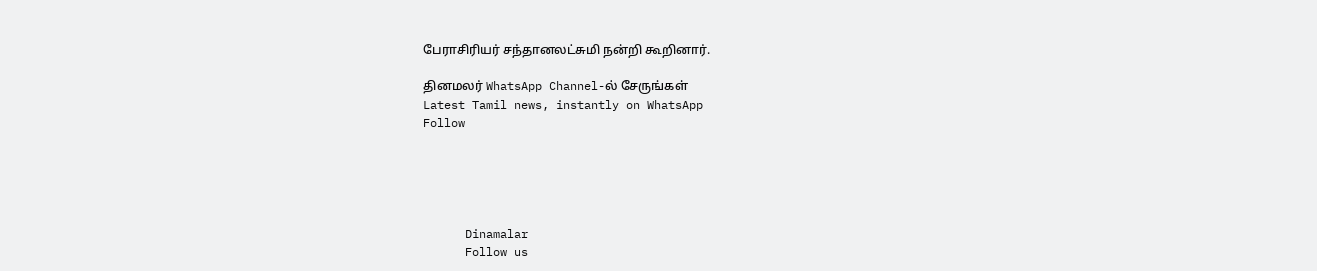பேராசிரியர் சந்தானலட்சுமி நன்றி கூறினார்.

தினமலர் WhatsApp Channel-ல் சேருங்கள்
Latest Tamil news, instantly on WhatsApp
Follow





      Dinamalar
      Follow us